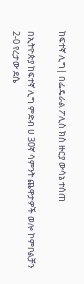ከፍተኛ ሊግ| በፌዴራል ፖሊስ ክስ ዙርያ ውሳኔ ተሰጠ

በኢትዮጵያ ከፍተኛ ሊግ ምድብ ሀ 30ኛ ሳምንት ጨዋታዎች ወሎ ኮምቦልቻን 2-0 የረታው ደሴ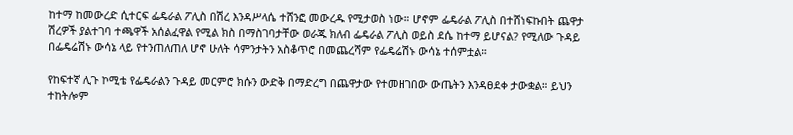ከተማ ከመውረድ ሲተርፍ ፌዴራል ፖሊስ በሽረ እንዳሥላሴ ተሸንፎ መውረዱ የሚታወስ ነው። ሆኖም ፌዴራል ፖሊስ በተሸነፍኩበት ጨዋታ ሽረዎች ያልተገባ ተጫዋች አሰልፈዋል የሚል ክስ በማስገባታቸው ወራጁ ክለብ ፌዴራል ፖሊስ ወይስ ደሴ ከተማ ይሆናል? የሚለው ጉዳይ በፌዴሬሽኑ ውሳኔ ላይ የተንጠለጠለ ሆኖ ሁለት ሳምንታትን አስቆጥሮ በመጨረሻም የፌዴሬሽኑ ውሳኔ ተሰምቷል።

የከፍተኛ ሊጉ ኮሚቴ የፌዴራልን ጉዳይ መርምሮ ክሱን ውድቅ በማድረግ በጨዋታው የተመዘገበው ውጤትን እንዳፀደቀ ታውቋል። ይህን ተከትሎም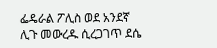ፌዴራል ፖሊስ ወደ አንደኛ ሊጉ መውረዱ ሲረጋገጥ ደሴ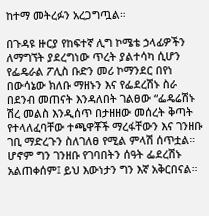ከተማ መትረፉን አረጋግጧል።

በጉዳዩ ዙርያ የከፍተኛ ሊግ ኮሜቴ ኃላፊዎችን ለማግኘት ያደረግነው ጥረት ያልተሳካ ሲሆን የፌዴራል ፖሊስ ቡድን መሪ ኮማንደር በየነ በውሳኔው ክለቡ ማዘኑን እና የፌደረሽኑ ስራ በደንብ መጠናት እንዳለበት ገልፀው “ፌዴሬሽኑ ሽረ መልስ እንዲሰጥ በታዘዘው መሰረት ቅጣት የተላለፈባቸው ተጫዋቾች ማረፋቸውን እና ገንዘቡ ገቢ ማድረጉን ስለገለፀ የሚል ምላሽ ሰጥቷል። ሆኖም ግን ገንዘቡ የገባበትን ሰዓት ፌደረሽኑ አልጠቀሰም፤ ይህ እውነታን ግን እኛ አቅርበናል።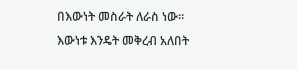በእውነት መስራት ለራስ ነው። እውነቱ እንዴት መቅረብ አለበት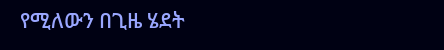የሚለውን በጊዜ ሄደት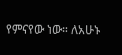የምናየው ነው። ለአሁኑ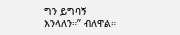ግን ይግባኝ እንላለን።” ብለዋል።